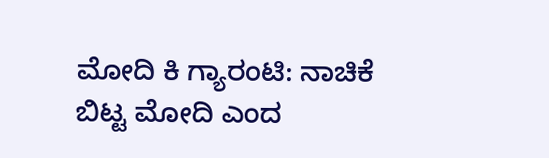ಮೋದಿ ಕಿ ಗ್ಯಾರಂಟಿ: ನಾಚಿಕೆ ಬಿಟ್ಟ ಮೋದಿ ಎಂದ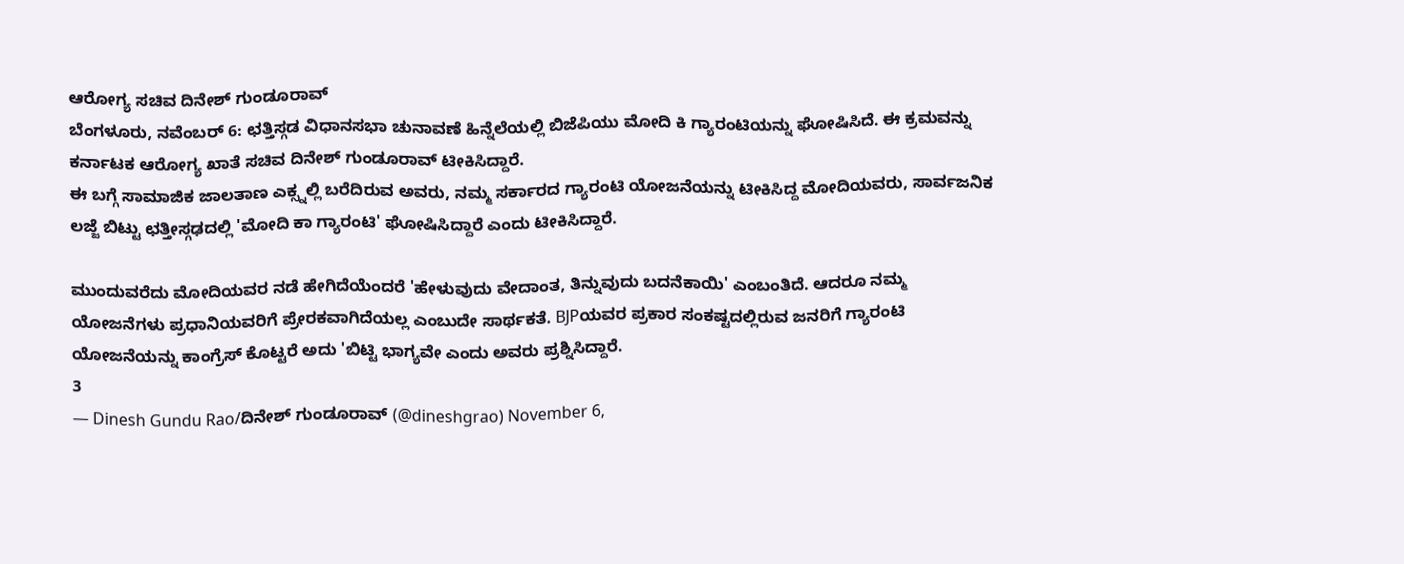ಆರೋಗ್ಯ ಸಚಿವ ದಿನೇಶ್ ಗುಂಡೂರಾವ್
ಬೆಂಗಳೂರು, ನವೆಂಬರ್ 6: ಛತ್ತಿಸ್ಗಡ ವಿಧಾನಸಭಾ ಚುನಾವಣೆ ಹಿನ್ನೆಲೆಯಲ್ಲಿ ಬಿಜೆಪಿಯು ಮೋದಿ ಕಿ ಗ್ಯಾರಂಟಿಯನ್ನು ಘೋಷಿಸಿದೆ. ಈ ಕ್ರಮವನ್ನು ಕರ್ನಾಟಕ ಆರೋಗ್ಯ ಖಾತೆ ಸಚಿವ ದಿನೇಶ್ ಗುಂಡೂರಾವ್ ಟೀಕಿಸಿದ್ದಾರೆ.
ಈ ಬಗ್ಗೆ ಸಾಮಾಜಿಕ ಜಾಲತಾಣ ಎಕ್ಸ್ನಲ್ಲಿ ಬರೆದಿರುವ ಅವರು, ನಮ್ಮ ಸರ್ಕಾರದ ಗ್ಯಾರಂಟಿ ಯೋಜನೆಯನ್ನು ಟೀಕಿಸಿದ್ದ ಮೋದಿಯವರು, ಸಾರ್ವಜನಿಕ ಲಜ್ಜೆ ಬಿಟ್ಟು ಛತ್ತೀಸ್ಗಢದಲ್ಲಿ 'ಮೋದಿ ಕಾ ಗ್ಯಾರಂಟಿ' ಘೋಷಿಸಿದ್ದಾರೆ ಎಂದು ಟೀಕಿಸಿದ್ದಾರೆ.

ಮುಂದುವರೆದು ಮೋದಿಯವರ ನಡೆ ಹೇಗಿದೆಯೆಂದರೆ 'ಹೇಳುವುದು ವೇದಾಂತ, ತಿನ್ನುವುದು ಬದನೆಕಾಯಿ' ಎಂಬಂತಿದೆ. ಆದರೂ ನಮ್ಮ ಯೋಜನೆಗಳು ಪ್ರಧಾನಿಯವರಿಗೆ ಪ್ರೇರಕವಾಗಿದೆಯಲ್ಲ ಎಂಬುದೇ ಸಾರ್ಥಕತೆ. BJPಯವರ ಪ್ರಕಾರ ಸಂಕಷ್ಟದಲ್ಲಿರುವ ಜನರಿಗೆ ಗ್ಯಾರಂಟಿ ಯೋಜನೆಯನ್ನು ಕಾಂಗ್ರೆಸ್ ಕೊಟ್ಟರೆ ಅದು 'ಬಿಟ್ಟಿ ಭಾಗ್ಯವೇ ಎಂದು ಅವರು ಪ್ರಶ್ನಿಸಿದ್ದಾರೆ.
3
— Dinesh Gundu Rao/ದಿನೇಶ್ ಗುಂಡೂರಾವ್ (@dineshgrao) November 6,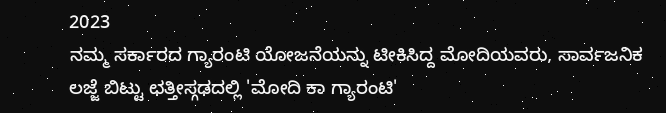2023
ನಮ್ಮ ಸರ್ಕಾರದ ಗ್ಯಾರಂಟಿ ಯೋಜನೆಯನ್ನು ಟೀಕಿಸಿದ್ದ ಮೋದಿಯವರು, ಸಾರ್ವಜನಿಕ ಲಜ್ಜೆ ಬಿಟ್ಟು ಛತ್ತೀಸ್ಗಢದಲ್ಲಿ 'ಮೋದಿ ಕಾ ಗ್ಯಾರಂಟಿ'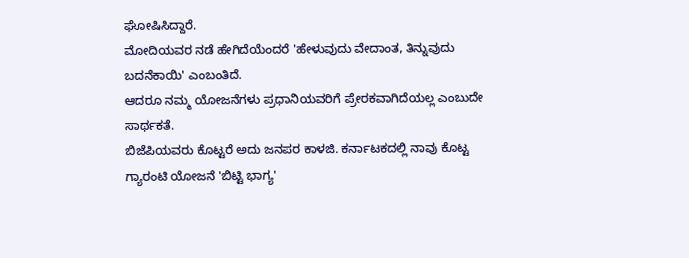ಘೋಷಿಸಿದ್ದಾರೆ.
ಮೋದಿಯವರ ನಡೆ ಹೇಗಿದೆಯೆಂದರೆ 'ಹೇಳುವುದು ವೇದಾಂತ, ತಿನ್ನುವುದು ಬದನೆಕಾಯಿ' ಎಂಬಂತಿದೆ.
ಆದರೂ ನಮ್ಮ ಯೋಜನೆಗಳು ಪ್ರಧಾನಿಯವರಿಗೆ ಪ್ರೇರಕವಾಗಿದೆಯಲ್ಲ ಎಂಬುದೇ ಸಾರ್ಥಕತೆ.
ಬಿಜೆಪಿಯವರು ಕೊಟ್ಟರೆ ಅದು ಜನಪರ ಕಾಳಜಿ. ಕರ್ನಾಟಕದಲ್ಲಿ ನಾವು ಕೊಟ್ಟ ಗ್ಯಾರಂಟಿ ಯೋಜನೆ 'ಬಿಟ್ಟಿ ಭಾಗ್ಯ'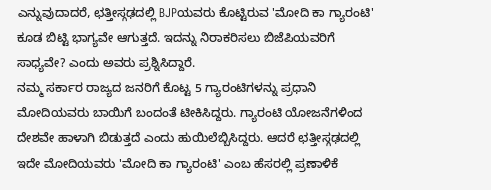ಎನ್ನುವುದಾದರೆ, ಛತ್ತೀಸ್ಗಢದಲ್ಲಿ BJPಯವರು ಕೊಟ್ಟಿರುವ 'ಮೋದಿ ಕಾ ಗ್ಯಾರಂಟಿ' ಕೂಡ ಬಿಟ್ಟಿ ಭಾಗ್ಯವೇ ಆಗುತ್ತದೆ. ಇದನ್ನು ನಿರಾಕರಿಸಲು ಬಿಜೆಪಿಯವರಿಗೆ ಸಾಧ್ಯವೇ? ಎಂದು ಅವರು ಪ್ರಶ್ನಿಸಿದ್ದಾರೆ.
ನಮ್ಮ ಸರ್ಕಾರ ರಾಜ್ಯದ ಜನರಿಗೆ ಕೊಟ್ಟ 5 ಗ್ಯಾರಂಟಿಗಳನ್ನು ಪ್ರಧಾನಿ ಮೋದಿಯವರು ಬಾಯಿಗೆ ಬಂದಂತೆ ಟೀಕಿಸಿದ್ದರು. ಗ್ಯಾರಂಟಿ ಯೋಜನೆಗಳಿಂದ ದೇಶವೇ ಹಾಳಾಗಿ ಬಿಡುತ್ತದೆ ಎಂದು ಹುಯಿಲೆಬ್ಬಿಸಿದ್ದರು. ಆದರೆ ಛತ್ತೀಸ್ಗಢದಲ್ಲಿ ಇದೇ ಮೋದಿಯವರು 'ಮೋದಿ ಕಾ ಗ್ಯಾರಂಟಿ' ಎಂಬ ಹೆಸರಲ್ಲಿ ಪ್ರಣಾಳಿಕೆ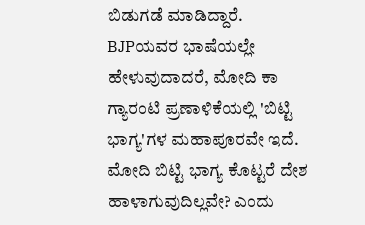ಬಿಡುಗಡೆ ಮಾಡಿದ್ದಾರೆ. BJPಯವರ ಭಾಷೆಯಲ್ಲೇ ಹೇಳುವುದಾದರೆ, ಮೋದಿ ಕಾ ಗ್ಯಾರಂಟಿ ಪ್ರಣಾಳಿಕೆಯಲ್ಲಿ 'ಬಿಟ್ಟಿ ಭಾಗ್ಯ'ಗಳ ಮಹಾಪೂರವೇ ಇದೆ. ಮೋದಿ ಬಿಟ್ಟಿ ಭಾಗ್ಯ ಕೊಟ್ಟರೆ ದೇಶ ಹಾಳಾಗುವುದಿಲ್ಲವೇ? ಎಂದು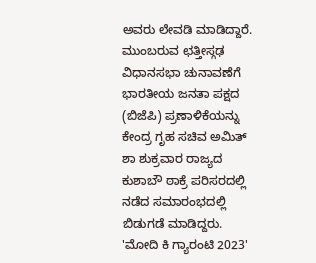ಅವರು ಲೇವಡಿ ಮಾಡಿದ್ದಾರೆ.
ಮುಂಬರುವ ಛತ್ತೀಸ್ಗಢ ವಿಧಾನಸಭಾ ಚುನಾವಣೆಗೆ ಭಾರತೀಯ ಜನತಾ ಪಕ್ಷದ (ಬಿಜೆಪಿ) ಪ್ರಣಾಳಿಕೆಯನ್ನು ಕೇಂದ್ರ ಗೃಹ ಸಚಿವ ಅಮಿತ್ ಶಾ ಶುಕ್ರವಾರ ರಾಜ್ಯದ ಕುಶಾಬೌ ಠಾಕ್ರೆ ಪರಿಸರದಲ್ಲಿ ನಡೆದ ಸಮಾರಂಭದಲ್ಲಿ ಬಿಡುಗಡೆ ಮಾಡಿದ್ದರು. 'ಮೋದಿ ಕಿ ಗ್ಯಾರಂಟಿ 2023'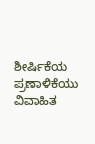ಶೀರ್ಷಿಕೆಯ ಪ್ರಣಾಳಿಕೆಯು ವಿವಾಹಿತ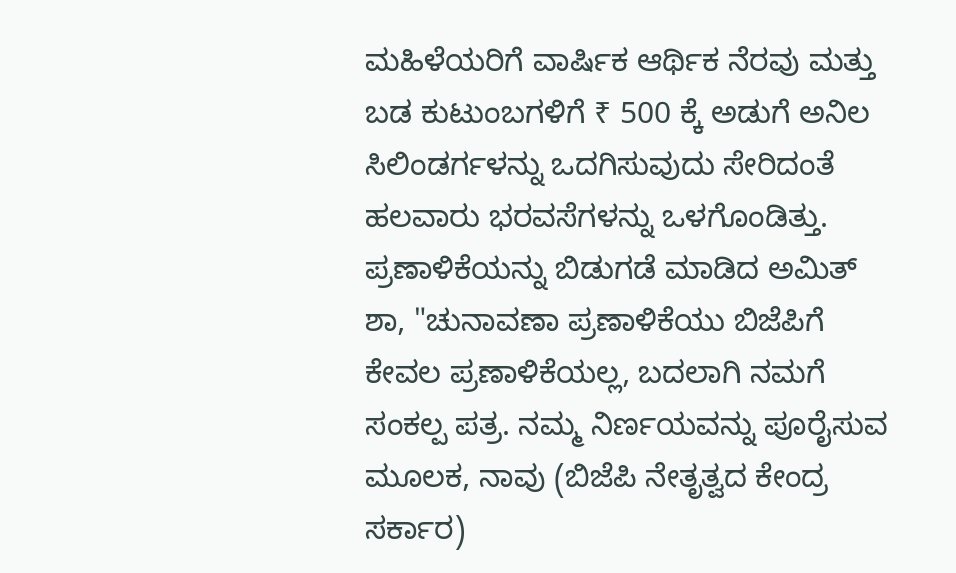ಮಹಿಳೆಯರಿಗೆ ವಾರ್ಷಿಕ ಆರ್ಥಿಕ ನೆರವು ಮತ್ತು ಬಡ ಕುಟುಂಬಗಳಿಗೆ ₹ 500 ಕ್ಕೆ ಅಡುಗೆ ಅನಿಲ ಸಿಲಿಂಡರ್ಗಳನ್ನು ಒದಗಿಸುವುದು ಸೇರಿದಂತೆ ಹಲವಾರು ಭರವಸೆಗಳನ್ನು ಒಳಗೊಂಡಿತ್ತು.
ಪ್ರಣಾಳಿಕೆಯನ್ನು ಬಿಡುಗಡೆ ಮಾಡಿದ ಅಮಿತ್ ಶಾ, "ಚುನಾವಣಾ ಪ್ರಣಾಳಿಕೆಯು ಬಿಜೆಪಿಗೆ ಕೇವಲ ಪ್ರಣಾಳಿಕೆಯಲ್ಲ, ಬದಲಾಗಿ ನಮಗೆ ಸಂಕಲ್ಪ ಪತ್ರ. ನಮ್ಮ ನಿರ್ಣಯವನ್ನು ಪೂರೈಸುವ ಮೂಲಕ, ನಾವು (ಬಿಜೆಪಿ ನೇತೃತ್ವದ ಕೇಂದ್ರ ಸರ್ಕಾರ)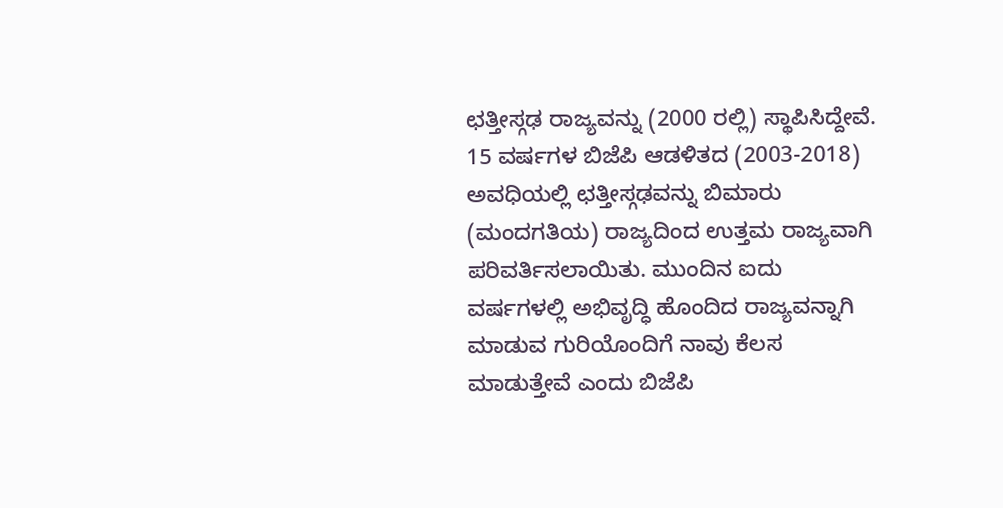ಛತ್ತೀಸ್ಗಢ ರಾಜ್ಯವನ್ನು (2000 ರಲ್ಲಿ) ಸ್ಥಾಪಿಸಿದ್ದೇವೆ. 15 ವರ್ಷಗಳ ಬಿಜೆಪಿ ಆಡಳಿತದ (2003-2018) ಅವಧಿಯಲ್ಲಿ ಛತ್ತೀಸ್ಗಢವನ್ನು ಬಿಮಾರು (ಮಂದಗತಿಯ) ರಾಜ್ಯದಿಂದ ಉತ್ತಮ ರಾಜ್ಯವಾಗಿ ಪರಿವರ್ತಿಸಲಾಯಿತು. ಮುಂದಿನ ಐದು ವರ್ಷಗಳಲ್ಲಿ ಅಭಿವೃದ್ಧಿ ಹೊಂದಿದ ರಾಜ್ಯವನ್ನಾಗಿ ಮಾಡುವ ಗುರಿಯೊಂದಿಗೆ ನಾವು ಕೆಲಸ ಮಾಡುತ್ತೇವೆ ಎಂದು ಬಿಜೆಪಿ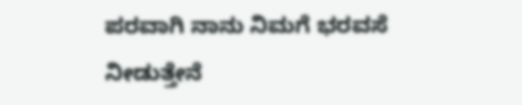ಪರವಾಗಿ ನಾನು ನಿಮಗೆ ಭರವಸೆ ನೀಡುತ್ತೇನೆ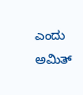ಎಂದು ಅಮಿತ್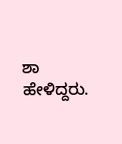ಶಾ ಹೇಳಿದ್ದರು.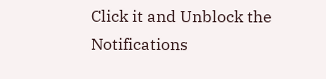Click it and Unblock the Notifications